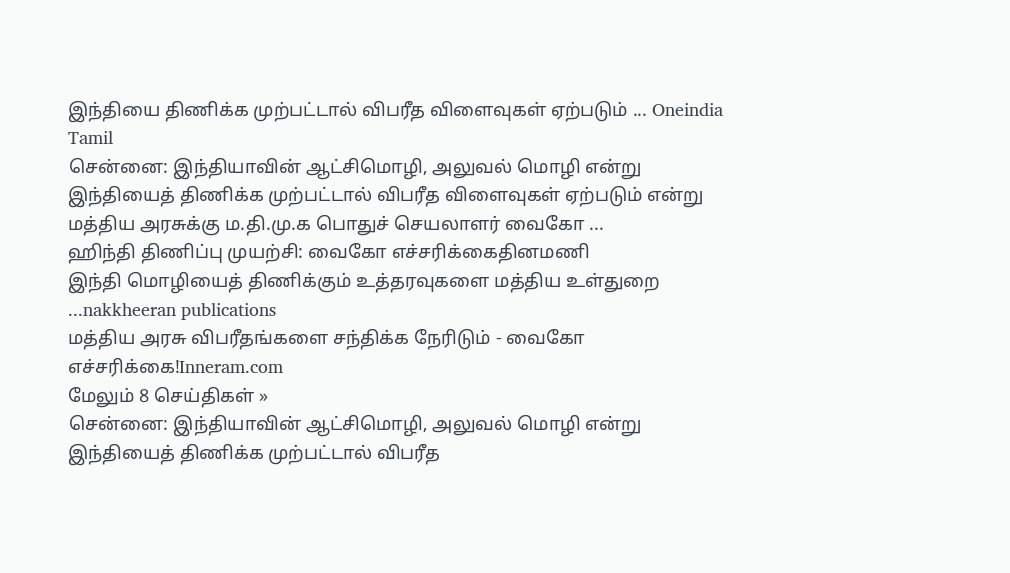இந்தியை திணிக்க முற்பட்டால் விபரீத விளைவுகள் ஏற்படும் ... Oneindia Tamil
சென்னை: இந்தியாவின் ஆட்சிமொழி, அலுவல் மொழி என்று இந்தியைத் திணிக்க முற்பட்டால் விபரீத விளைவுகள் ஏற்படும் என்று மத்திய அரசுக்கு ம.தி.மு.க பொதுச் செயலாளர் வைகோ ...
ஹிந்தி திணிப்பு முயற்சி: வைகோ எச்சரிக்கைதினமணி
இந்தி மொழியைத் திணிக்கும் உத்தரவுகளை மத்திய உள்துறை ...nakkheeran publications
மத்திய அரசு விபரீதங்களை சந்திக்க நேரிடும் - வைகோ எச்சரிக்கை!Inneram.com
மேலும் 8 செய்திகள் »
சென்னை: இந்தியாவின் ஆட்சிமொழி, அலுவல் மொழி என்று இந்தியைத் திணிக்க முற்பட்டால் விபரீத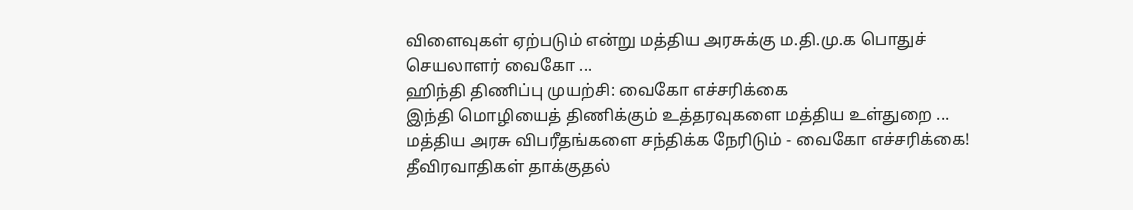விளைவுகள் ஏற்படும் என்று மத்திய அரசுக்கு ம.தி.மு.க பொதுச் செயலாளர் வைகோ ...
ஹிந்தி திணிப்பு முயற்சி: வைகோ எச்சரிக்கை
இந்தி மொழியைத் திணிக்கும் உத்தரவுகளை மத்திய உள்துறை ...
மத்திய அரசு விபரீதங்களை சந்திக்க நேரிடும் - வைகோ எச்சரிக்கை!
தீவிரவாதிகள் தாக்குதல்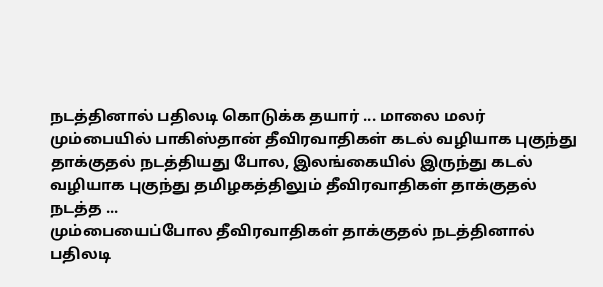நடத்தினால் பதிலடி கொடுக்க தயார் ... மாலை மலர்
மும்பையில் பாகிஸ்தான் தீவிரவாதிகள் கடல் வழியாக புகுந்து தாக்குதல் நடத்தியது போல, இலங்கையில் இருந்து கடல் வழியாக புகுந்து தமிழகத்திலும் தீவிரவாதிகள் தாக்குதல் நடத்த ...
மும்பையைப்போல தீவிரவாதிகள் தாக்குதல் நடத்தினால் பதிலடி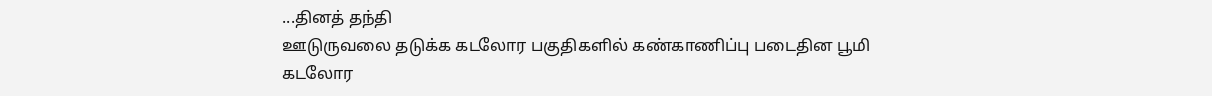...தினத் தந்தி
ஊடுருவலை தடுக்க கடலோர பகுதிகளில் கண்காணிப்பு படைதின பூமி
கடலோர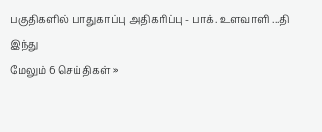பகுதிகளில் பாதுகாப்பு அதிகரிப்பு - பாக். உளவாளி ...தி இந்து
மேலும் 6 செய்திகள் »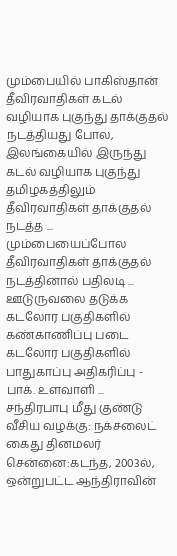மும்பையில் பாகிஸ்தான் தீவிரவாதிகள் கடல் வழியாக புகுந்து தாக்குதல் நடத்தியது போல, இலங்கையில் இருந்து கடல் வழியாக புகுந்து தமிழகத்திலும் தீவிரவாதிகள் தாக்குதல் நடத்த ...
மும்பையைப்போல தீவிரவாதிகள் தாக்குதல் நடத்தினால் பதிலடி ...
ஊடுருவலை தடுக்க கடலோர பகுதிகளில் கண்காணிப்பு படை
கடலோர பகுதிகளில் பாதுகாப்பு அதிகரிப்பு - பாக். உளவாளி ...
சந்திரபாபு மீது குண்டு வீசிய வழக்கு: நக்சலைட் கைது தினமலர்
சென்னை:கடந்த, 2003ல், ஒன்றுபட்ட ஆந்திராவின்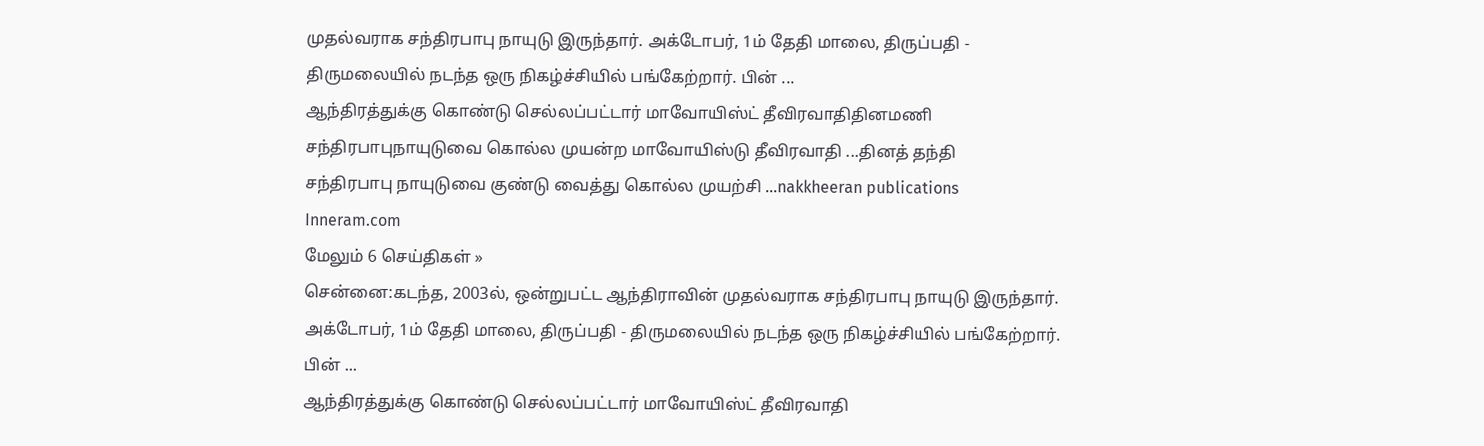முதல்வராக சந்திரபாபு நாயுடு இருந்தார். அக்டோபர், 1ம் தேதி மாலை, திருப்பதி - திருமலையில் நடந்த ஒரு நிகழ்ச்சியில் பங்கேற்றார். பின் ...
ஆந்திரத்துக்கு கொண்டு செல்லப்பட்டார் மாவோயிஸ்ட் தீவிரவாதிதினமணி
சந்திரபாபுநாயுடுவை கொல்ல முயன்ற மாவோயிஸ்டு தீவிரவாதி ...தினத் தந்தி
சந்திரபாபு நாயுடுவை குண்டு வைத்து கொல்ல முயற்சி ...nakkheeran publications
Inneram.com
மேலும் 6 செய்திகள் »
சென்னை:கடந்த, 2003ல், ஒன்றுபட்ட ஆந்திராவின் முதல்வராக சந்திரபாபு நாயுடு இருந்தார். அக்டோபர், 1ம் தேதி மாலை, திருப்பதி - திருமலையில் நடந்த ஒரு நிகழ்ச்சியில் பங்கேற்றார். பின் ...
ஆந்திரத்துக்கு கொண்டு செல்லப்பட்டார் மாவோயிஸ்ட் தீவிரவாதி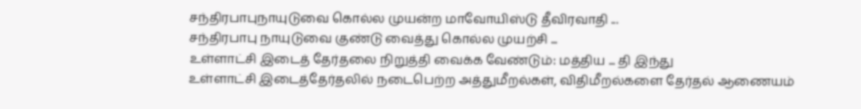சந்திரபாபுநாயுடுவை கொல்ல முயன்ற மாவோயிஸ்டு தீவிரவாதி ...
சந்திரபாபு நாயுடுவை குண்டு வைத்து கொல்ல முயற்சி ...
உள்ளாட்சி இடைத் தேர்தலை நிறுத்தி வைக்க வேண்டும்: மத்திய ... தி இந்து
உள்ளாட்சி இடைத்தேர்தலில் நடைபெற்ற அத்துமீறல்கள், விதிமீறல்களை தேர்தல் ஆணையம்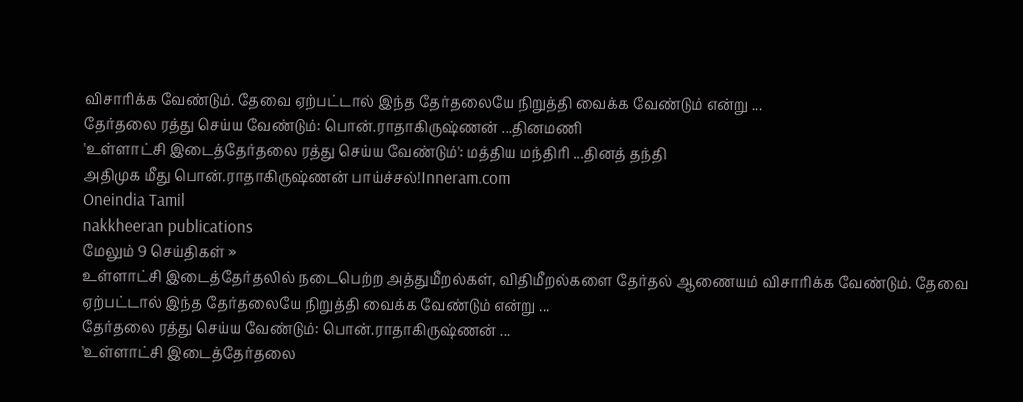விசாரிக்க வேண்டும். தேவை ஏற்பட்டால் இந்த தேர்தலையே நிறுத்தி வைக்க வேண்டும் என்று ...
தேர்தலை ரத்து செய்ய வேண்டும்: பொன்.ராதாகிருஷ்ணன் ...தினமணி
'உள்ளாட்சி இடைத்தேர்தலை ரத்து செய்ய வேண்டும்': மத்திய மந்திரி ...தினத் தந்தி
அதிமுக மீது பொன்.ராதாகிருஷ்ணன் பாய்ச்சல்!Inneram.com
Oneindia Tamil
nakkheeran publications
மேலும் 9 செய்திகள் »
உள்ளாட்சி இடைத்தேர்தலில் நடைபெற்ற அத்துமீறல்கள், விதிமீறல்களை தேர்தல் ஆணையம் விசாரிக்க வேண்டும். தேவை ஏற்பட்டால் இந்த தேர்தலையே நிறுத்தி வைக்க வேண்டும் என்று ...
தேர்தலை ரத்து செய்ய வேண்டும்: பொன்.ராதாகிருஷ்ணன் ...
'உள்ளாட்சி இடைத்தேர்தலை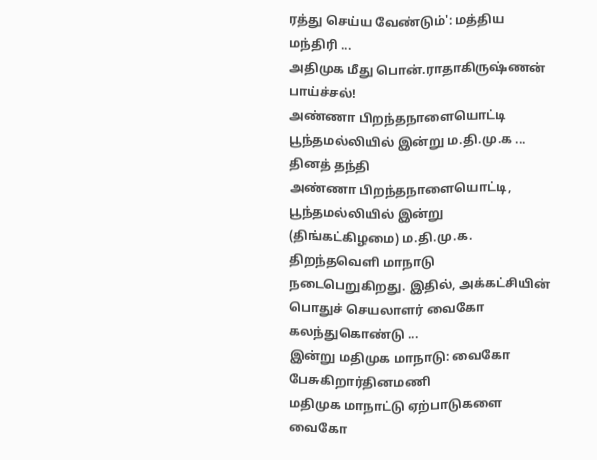ரத்து செய்ய வேண்டும்': மத்திய மந்திரி ...
அதிமுக மீது பொன்.ராதாகிருஷ்ணன் பாய்ச்சல்!
அண்ணா பிறந்தநாளையொட்டி பூந்தமல்லியில் இன்று ம.தி.மு.க ... தினத் தந்தி
அண்ணா பிறந்தநாளையொட்டி, பூந்தமல்லியில் இன்று (திங்கட்கிழமை) ம.தி.மு.க. திறந்தவெளி மாநாடு நடைபெறுகிறது. இதில், அக்கட்சியின் பொதுச் செயலாளர் வைகோ கலந்துகொண்டு ...
இன்று மதிமுக மாநாடு: வைகோ பேசுகிறார்தினமணி
மதிமுக மாநாட்டு ஏற்பாடுகளை வைகோ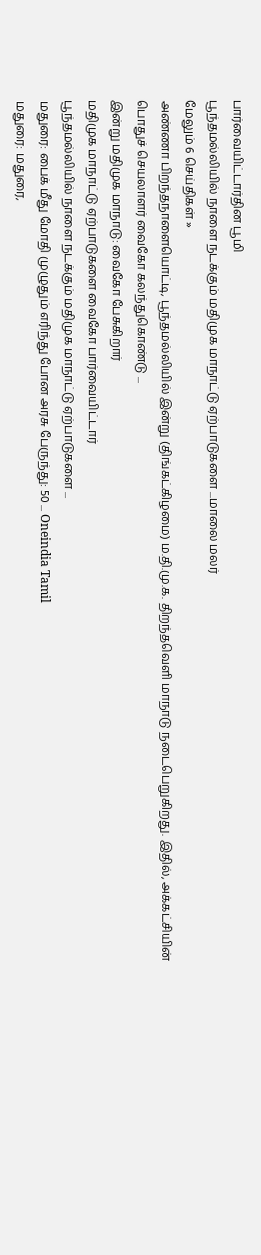பார்வையிட்டார்தின பூமி
பூந்தமல்லியில் நாளை நடக்கும் மதிமுக மாநாட்டு ஏற்பாடுகளை ...மாலை மலர்
மேலும் 6 செய்திகள் »
அண்ணா பிறந்தநாளையொட்டி, பூந்தமல்லியில் இன்று (திங்கட்கிழமை) ம.தி.மு.க. திறந்தவெளி மாநாடு நடைபெறுகிறது. இதில், அக்கட்சியின் பொதுச் செயலாளர் வைகோ கலந்துகொண்டு ...
இன்று மதிமுக மாநாடு: வைகோ பேசுகிறார்
மதிமுக மாநாட்டு ஏற்பாடுகளை வைகோ பார்வையிட்டார்
பூந்தமல்லியில் நாளை நடக்கும் மதிமுக மாநாட்டு ஏற்பாடுகளை ...
மதுரை: பைக் மீது மோதி முழுதும் எரிந்து போன அரசு பேருந்து: 50 ... Oneindia Tamil
மதுரை: மதுரை,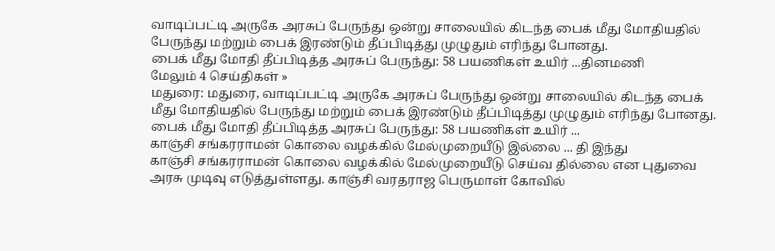வாடிப்பட்டி அருகே அரசுப் பேருந்து ஒன்று சாலையில் கிடந்த பைக் மீது மோதியதில் பேருந்து மற்றும் பைக் இரண்டும் தீப்பிடித்து முழுதும் எரிந்து போனது.
பைக் மீது மோதி தீப்பிடித்த அரசுப் பேருந்து: 58 பயணிகள் உயிர் ...தினமணி
மேலும் 4 செய்திகள் »
மதுரை: மதுரை, வாடிப்பட்டி அருகே அரசுப் பேருந்து ஒன்று சாலையில் கிடந்த பைக் மீது மோதியதில் பேருந்து மற்றும் பைக் இரண்டும் தீப்பிடித்து முழுதும் எரிந்து போனது.
பைக் மீது மோதி தீப்பிடித்த அரசுப் பேருந்து: 58 பயணிகள் உயிர் ...
காஞ்சி சங்கரராமன் கொலை வழக்கில் மேல்முறையீடு இல்லை ... தி இந்து
காஞ்சி சங்கரராமன் கொலை வழக்கில் மேல்முறையீடு செய்வ தில்லை என புதுவை அரசு முடிவு எடுத்துள்ளது. காஞ்சி வரதராஜ பெருமாள் கோவில்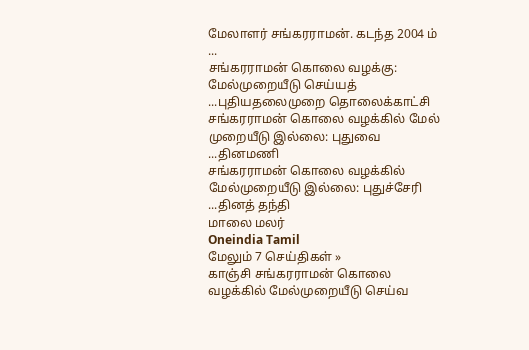மேலாளர் சங்கரராமன். கடந்த 2004 ம் ...
சங்கரராமன் கொலை வழக்கு: மேல்முறையீடு செய்யத் ...புதியதலைமுறை தொலைக்காட்சி
சங்கரராமன் கொலை வழக்கில் மேல் முறையீடு இல்லை: புதுவை ...தினமணி
சங்கரராமன் கொலை வழக்கில் மேல்முறையீடு இல்லை: புதுச்சேரி ...தினத் தந்தி
மாலை மலர்
Oneindia Tamil
மேலும் 7 செய்திகள் »
காஞ்சி சங்கரராமன் கொலை வழக்கில் மேல்முறையீடு செய்வ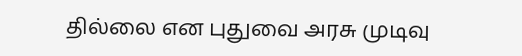தில்லை என புதுவை அரசு முடிவு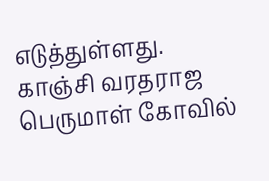எடுத்துள்ளது. காஞ்சி வரதராஜ பெருமாள் கோவில்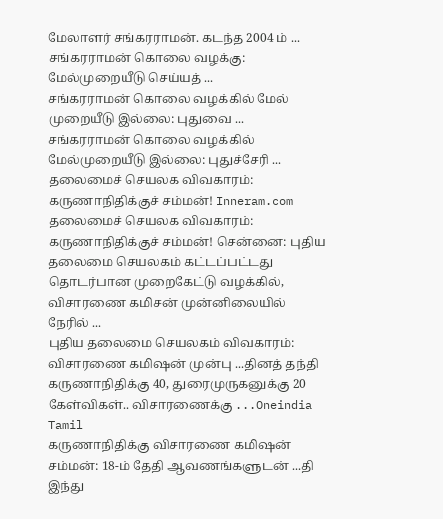மேலாளர் சங்கரராமன். கடந்த 2004 ம் ...
சங்கரராமன் கொலை வழக்கு: மேல்முறையீடு செய்யத் ...
சங்கரராமன் கொலை வழக்கில் மேல் முறையீடு இல்லை: புதுவை ...
சங்கரராமன் கொலை வழக்கில் மேல்முறையீடு இல்லை: புதுச்சேரி ...
தலைமைச் செயலக விவகாரம்: கருணாநிதிக்குச் சம்மன்! Inneram.com
தலைமைச் செயலக விவகாரம்: கருணாநிதிக்குச் சம்மன்! சென்னை: புதிய தலைமை செயலகம் கட்டப்பட்டது தொடர்பான முறைகேட்டு வழக்கில், விசாரணை கமிசன் முன்னிலையில் நேரில் ...
புதிய தலைமை செயலகம் விவகாரம்: விசாரணை கமிஷன் முன்பு ...தினத் தந்தி
கருணாநிதிக்கு 40, துரைமுருகனுக்கு 20 கேள்விகள்.. விசாரணைக்கு ...Oneindia Tamil
கருணாநிதிக்கு விசாரணை கமிஷன் சம்மன்: 18-ம் தேதி ஆவணங்களுடன் ...தி இந்து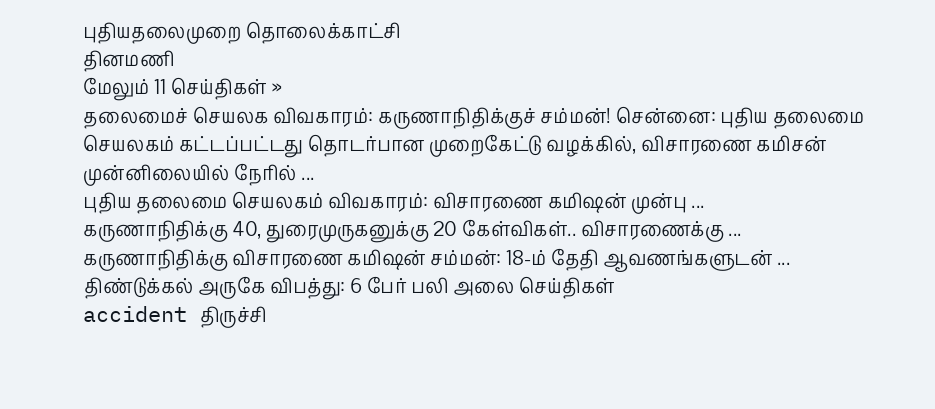புதியதலைமுறை தொலைக்காட்சி
தினமணி
மேலும் 11 செய்திகள் »
தலைமைச் செயலக விவகாரம்: கருணாநிதிக்குச் சம்மன்! சென்னை: புதிய தலைமை செயலகம் கட்டப்பட்டது தொடர்பான முறைகேட்டு வழக்கில், விசாரணை கமிசன் முன்னிலையில் நேரில் ...
புதிய தலைமை செயலகம் விவகாரம்: விசாரணை கமிஷன் முன்பு ...
கருணாநிதிக்கு 40, துரைமுருகனுக்கு 20 கேள்விகள்.. விசாரணைக்கு ...
கருணாநிதிக்கு விசாரணை கமிஷன் சம்மன்: 18-ம் தேதி ஆவணங்களுடன் ...
திண்டுக்கல் அருகே விபத்து: 6 பேர் பலி அலை செய்திகள்
accident திருச்சி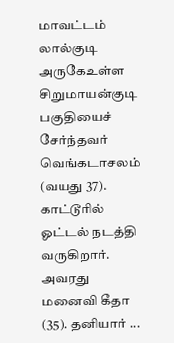மாவட்டம் லால்குடி அருகேஉள்ள சிறுமாயன்குடி பகுதியைச் சேர்ந்தவர் வெங்கடாசலம் (வயது 37). காட்டூரில் ஓட்டல் நடத்தி வருகிறார். அவரது மனைவி கீதா (35). தனியார் ...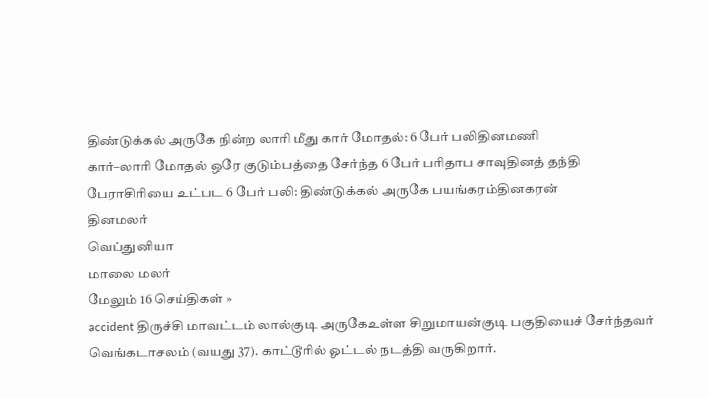திண்டுக்கல் அருகே நின்ற லாரி மீது கார் மோதல்: 6 பேர் பலிதினமணி
கார்–லாரி மோதல் ஒரே குடும்பத்தை சேர்ந்த 6 பேர் பரிதாப சாவுதினத் தந்தி
பேராசிரியை உட்பட 6 பேர் பலி: திண்டுக்கல் அருகே பயங்கரம்தினகரன்
தினமலர்
வெப்துனியா
மாலை மலர்
மேலும் 16 செய்திகள் »
accident திருச்சி மாவட்டம் லால்குடி அருகேஉள்ள சிறுமாயன்குடி பகுதியைச் சேர்ந்தவர் வெங்கடாசலம் (வயது 37). காட்டூரில் ஓட்டல் நடத்தி வருகிறார்.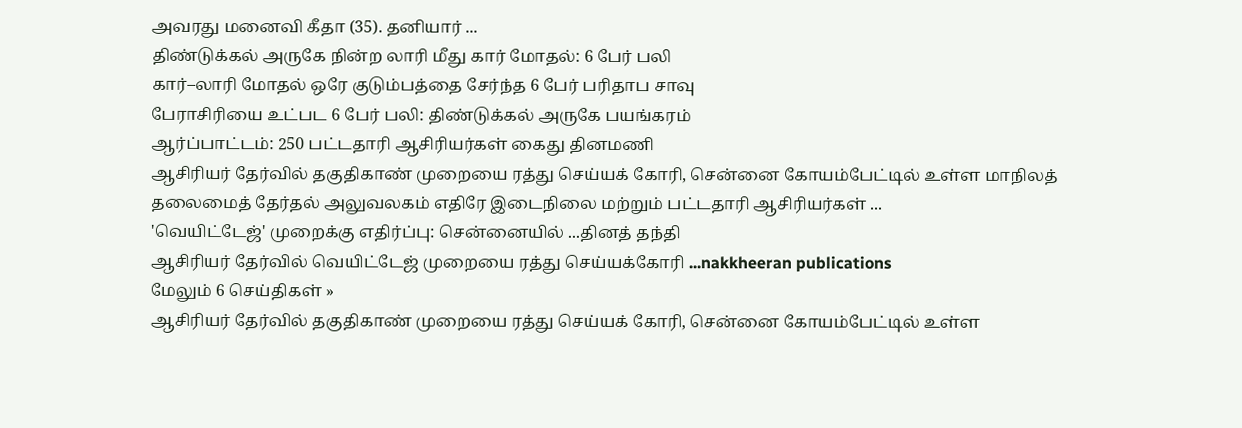அவரது மனைவி கீதா (35). தனியார் ...
திண்டுக்கல் அருகே நின்ற லாரி மீது கார் மோதல்: 6 பேர் பலி
கார்–லாரி மோதல் ஒரே குடும்பத்தை சேர்ந்த 6 பேர் பரிதாப சாவு
பேராசிரியை உட்பட 6 பேர் பலி: திண்டுக்கல் அருகே பயங்கரம்
ஆர்ப்பாட்டம்: 250 பட்டதாரி ஆசிரியர்கள் கைது தினமணி
ஆசிரியர் தேர்வில் தகுதிகாண் முறையை ரத்து செய்யக் கோரி, சென்னை கோயம்பேட்டில் உள்ள மாநிலத் தலைமைத் தேர்தல் அலுவலகம் எதிரே இடைநிலை மற்றும் பட்டதாரி ஆசிரியர்கள் ...
'வெயிட்டேஜ்' முறைக்கு எதிர்ப்பு: சென்னையில் ...தினத் தந்தி
ஆசிரியர் தேர்வில் வெயிட்டேஜ் முறையை ரத்து செய்யக்கோரி ...nakkheeran publications
மேலும் 6 செய்திகள் »
ஆசிரியர் தேர்வில் தகுதிகாண் முறையை ரத்து செய்யக் கோரி, சென்னை கோயம்பேட்டில் உள்ள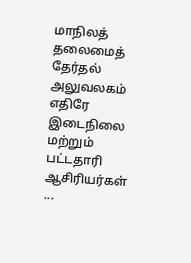மாநிலத் தலைமைத் தேர்தல் அலுவலகம் எதிரே இடைநிலை மற்றும் பட்டதாரி ஆசிரியர்கள் ...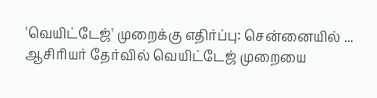'வெயிட்டேஜ்' முறைக்கு எதிர்ப்பு: சென்னையில் ...
ஆசிரியர் தேர்வில் வெயிட்டேஜ் முறையை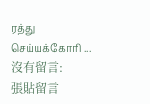ரத்து செய்யக்கோரி ...
沒有留言:
張貼留言